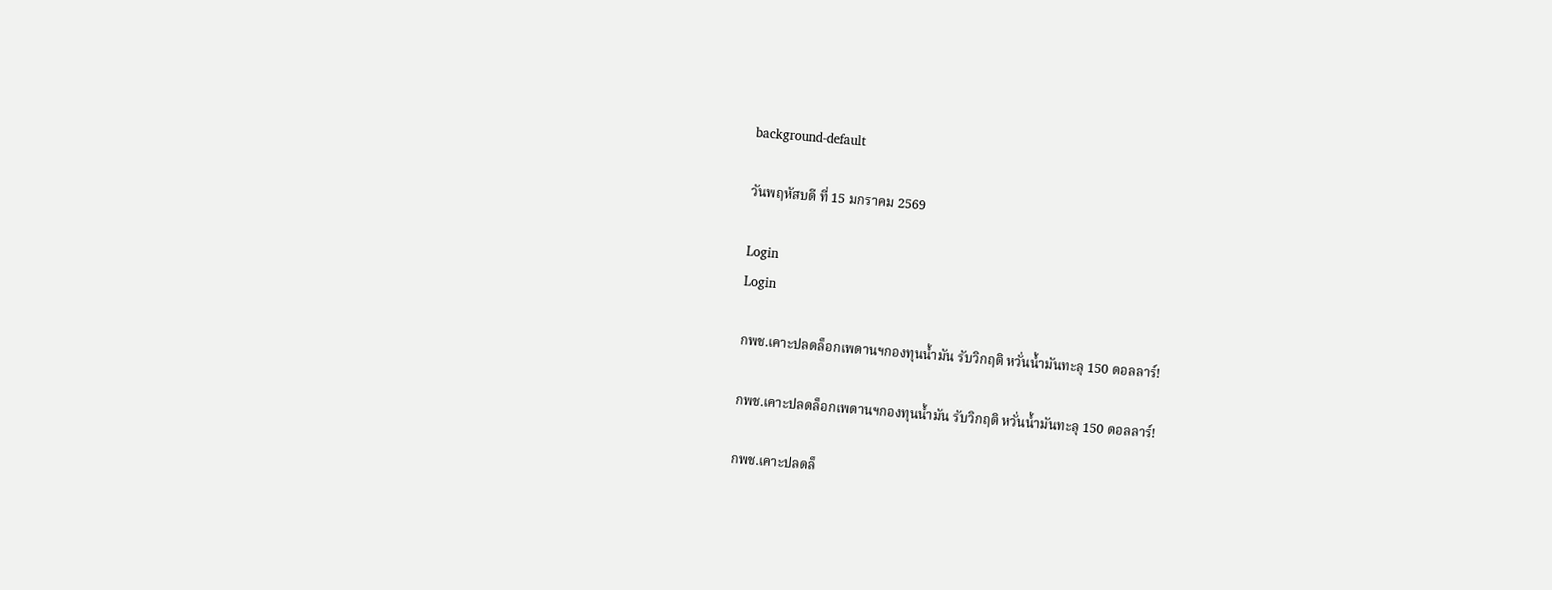background-default

วันพฤหัสบดี ที่ 15 มกราคม 2569

Login
Login

กพช.เคาะปลดล็อกเพดานฯกองทุนน้ำมัน รับวิกฤติ หวั่นน้ำมันทะลุ 150 ดอลลาร์!

กพช.เคาะปลดล็อกเพดานฯกองทุนน้ำมัน รับวิกฤติ หวั่นน้ำมันทะลุ 150 ดอลลาร์!

กพช.เคาะปลดล็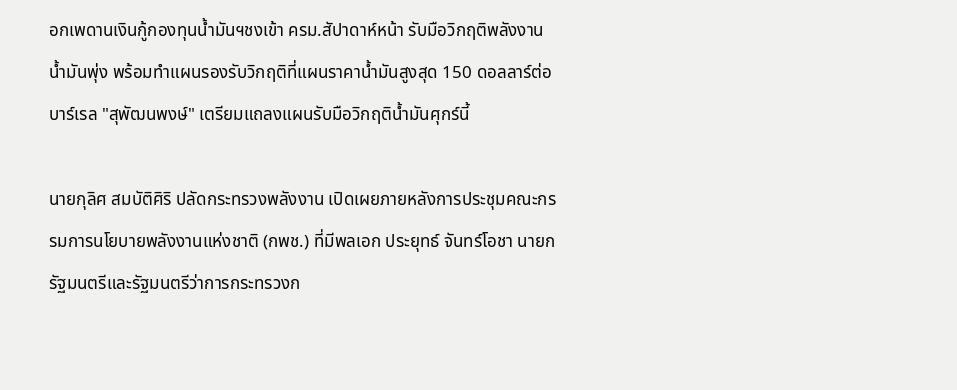อกเพดานเงินกู้กองทุนน้ำมันฯชงเข้า ครม.สัปาดาห์หน้า รับมือวิกฤติพลังงาน น้ำมันพุ่ง พร้อมทำแผนรองรับวิกฤติที่แผนราคาน้ำมันสูงสุด 150 ดอลลาร์ต่อบาร์เรล "สุพัฒนพงษ์" เตรียมแถลงแผนรับมือวิกฤติน้ำมันศุกร์นี้

นายกุลิศ สมบัติศิริ ปลัดกระทรวงพลังงาน เปิดเผยภายหลังการประชุมคณะกรรมการนโยบายพลังงานแห่งชาติ (กพช.) ที่มีพลเอก ประยุทธ์ จันทร์โอชา นายกรัฐมนตรีและรัฐมนตรีว่าการกระทรวงก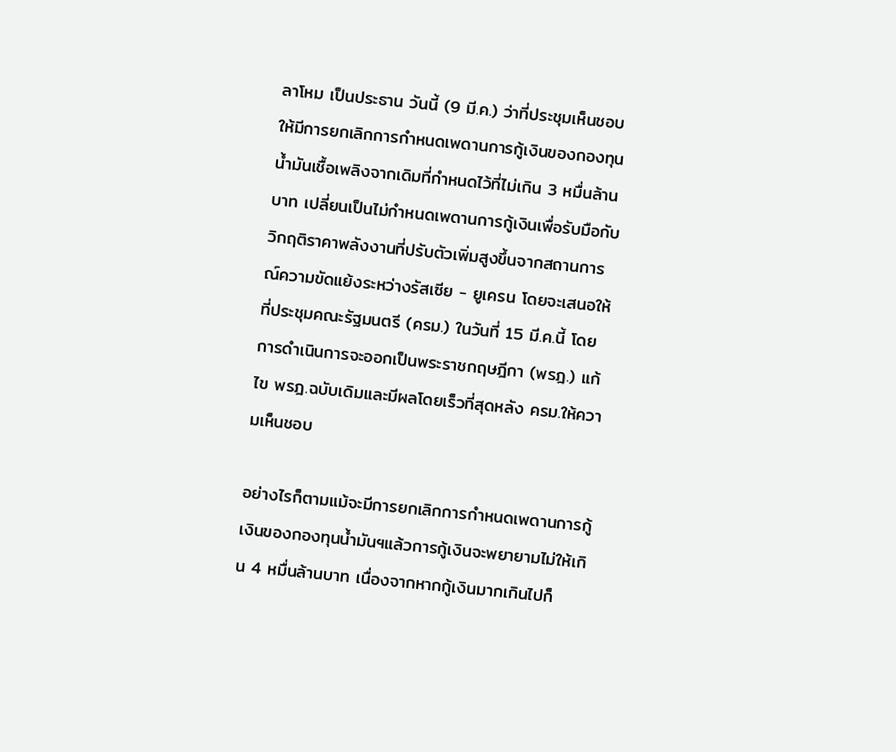ลาโหม เป็นประธาน วันนี้ (9 มี.ค.) ว่าที่ประชุมเห็นชอบให้มีการยกเลิกการกำหนดเพดานการกู้เงินของกองทุนน้ำมันเชื้อเพลิงจากเดิมที่กำหนดไว้ที่ไม่เกิน 3 หมื่นล้านบาท เปลี่ยนเป็นไม่กำหนดเพดานการกู้เงินเพื่อรับมือกับวิกฤติราคาพลังงานที่ปรับตัวเพิ่มสูงขึ้นจากสถานการณ์ความขัดแย้งระหว่างรัสเซีย - ยูเครน โดยจะเสนอให้ที่ประชุมคณะรัฐมนตรี (ครม.) ในวันที่ 15 มี.ค.นี้ โดยการดำเนินการจะออกเป็นพระราชกฤษฎีกา (พรฎ.) แก้ไข พรฎ.ฉบับเดิมและมีผลโดยเร็วที่สุดหลัง ครม.ให้ความเห็นชอบ

อย่างไรก็ตามแม้จะมีการยกเลิกการกำหนดเพดานการกู้เงินของกองทุนน้ำมันฯแล้วการกู้เงินจะพยายามไม่ให้เกิน 4 หมื่นล้านบาท เนื่องจากหากกู้เงินมากเกินไปก็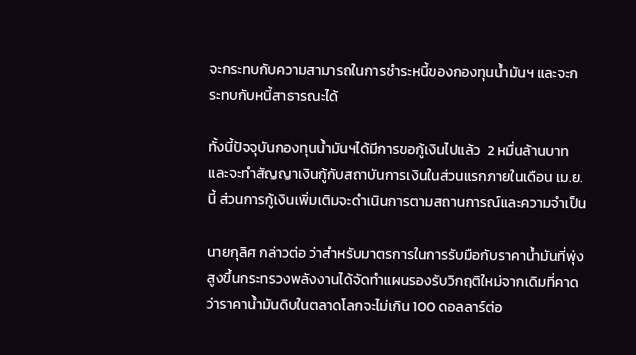จะกระทบกับความสามารถในการชำระหนี้ของกองทุนน้ำมันฯ และจะกระทบกับหนี้สาธารณะได้

ทั้งนี้ปัจจุบันกองทุนน้ำมันฯได้มีการขอกู้เงินไปแล้ว  2 หมื่นล้านบาท และจะทำสัญญาเงินกู้กับสถาบันการเงินในส่วนแรกภายในเดือน เม.ย.นี้ ส่วนการกู้เงินเพิ่มเติมจะดำเนินการตามสถานการณ์และความจำเป็น

นายกุลิศ กล่าวต่อ ว่าสำหรับมาตรการในการรับมือกับราคาน้ำมันที่พุ่งสูงขึ้นกระทรวงพลังงานได้จัดทำแผนรองรับวิกฤติใหม่จากเดิมที่คาดว่าราคาน้ำมันดิบในตลาดโลกจะไม่เกิน 100 ดอลลาร์ต่อ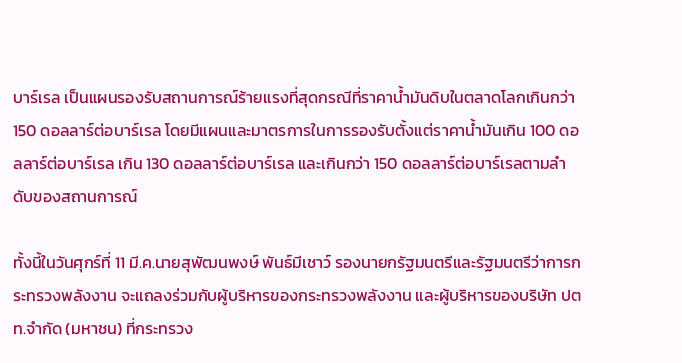บาร์เรล เป็นแผนรองรับสถานการณ์ร้ายแรงที่สุดกรณีที่ราคาน้ำมันดิบในตลาดโลกเกินกว่า 150 ดอลลาร์ต่อบาร์เรล โดยมีแผนและมาตรการในการรองรับตั้งแต่ราคาน้ำมันเกิน 100 ดอลลาร์ต่อบาร์เรล เกิน 130 ดอลลาร์ต่อบาร์เรล และเกินกว่า 150 ดอลลาร์ต่อบาร์เรลตามลำดับของสถานการณ์

ทั้งนี้ในวันศุกร์ที่ 11 มี.ค.นายสุพัฒนพงษ์ พันธ์มีเชาว์ รองนายกรัฐมนตรีและรัฐมนตรีว่าการกระทรวงพลังงาน จะแถลงร่วมกับผู้บริหารของกระทรวงพลังงาน และผู้บริหารของบริษัท ปตท.จำกัด (มหาชน) ที่กระทรวง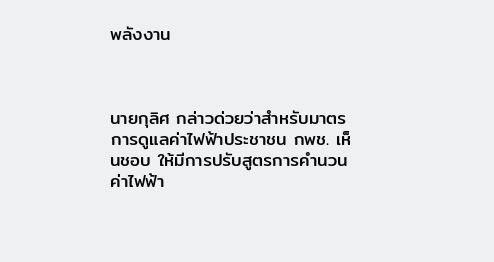พลังงาน



นายกุลิศ กล่าวด่วยว่าสำหรับมาตรการดูแลค่าไฟฟ้าประชาชน กพช. เห็นชอบ ให้มีการปรับสูตรการคำนวนค่าไฟฟ้า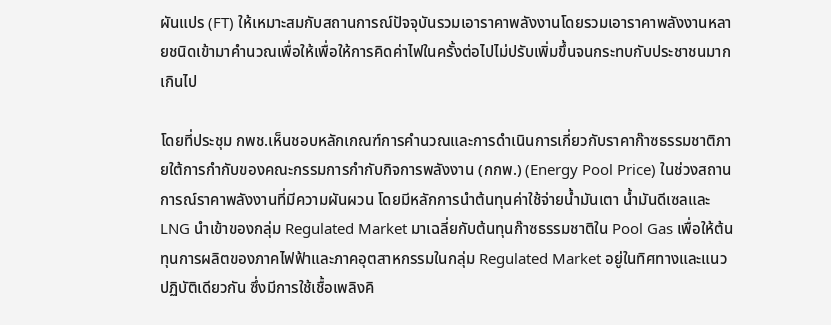ผันแปร (FT) ให้เหมาะสมกับสถานการณ์ปัจจุบันรวมเอาราคาพลังงานโดยรวมเอาราคาพลังงานหลายชนิดเข้ามาคำนวณเพื่อให้เพื่อให้การคิดค่าไฟในครั้งต่อไปไม่ปรับเพิ่มขึ้นจนกระทบกับประชาชนมากเกินไป

โดยที่ประชุม กพช.เห็นชอบหลักเกณฑ์การคำนวณและการดำเนินการเกี่ยวกับราคาก๊าซธรรมชาติภายใต้การกำกับของคณะกรรมการกำกับกิจการพลังงาน (กกพ.) (Energy Pool Price) ในช่วงสถานการณ์ราคาพลังงานที่มีความผันผวน โดยมีหลักการนำต้นทุนค่าใช้จ่ายน้ำมันเตา น้ำมันดีเซลและ LNG นำเข้าของกลุ่ม Regulated Market มาเฉลี่ยกับต้นทุนก๊าซธรรมชาติใน Pool Gas เพื่อให้ต้นทุนการผลิตของภาคไฟฟ้าและภาคอุตสาหกรรมในกลุ่ม Regulated Market อยู่ในทิศทางและแนวปฏิบัติเดียวกัน ซึ่งมีการใช้เชื้อเพลิงคิ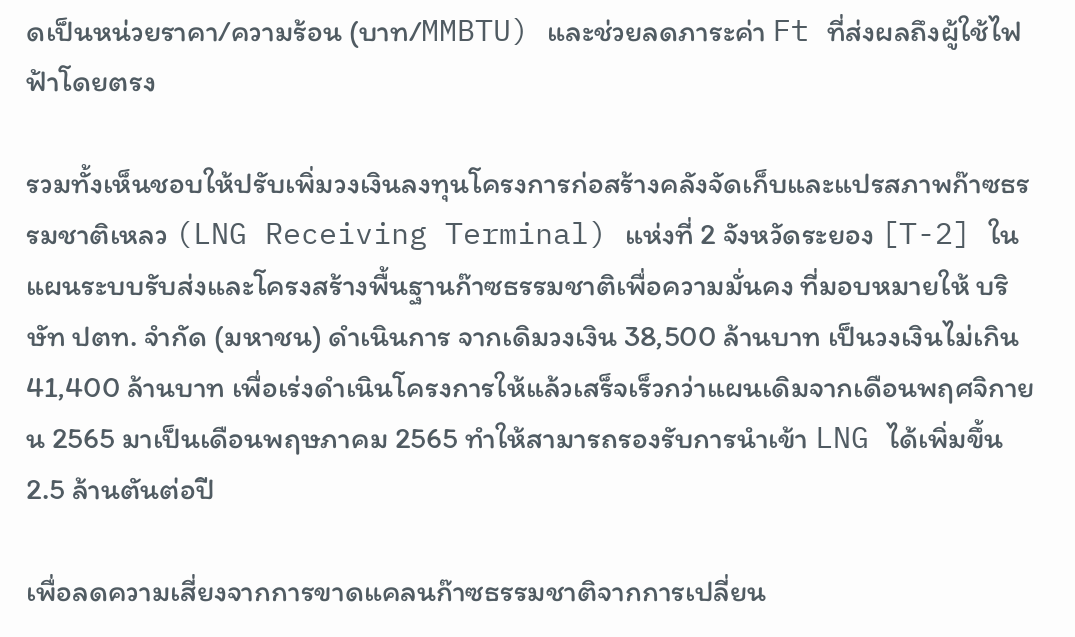ดเป็นหน่วยราคา/ความร้อน (บาท/MMBTU) และช่วยลดภาระค่า Ft ที่ส่งผลถึงผู้ใช้ไฟฟ้าโดยตรง

รวมทั้งเห็นชอบให้ปรับเพิ่มวงเงินลงทุนโครงการก่อสร้างคลังจัดเก็บและแปรสภาพก๊าซธรรมชาติเหลว (LNG Receiving Terminal) แห่งที่ 2 จังหวัดระยอง [T-2] ในแผนระบบรับส่งและโครงสร้างพื้นฐานก๊าซธรรมชาติเพื่อความมั่นคง ที่มอบหมายให้ บริษัท ปตท. จำกัด (มหาชน) ดำเนินการ จากเดิมวงเงิน 38,500 ล้านบาท เป็นวงเงินไม่เกิน 41,400 ล้านบาท เพื่อเร่งดำเนินโครงการให้แล้วเสร็จเร็วกว่าแผนเดิมจากเดือนพฤศจิกายน 2565 มาเป็นเดือนพฤษภาคม 2565 ทำให้สามารถรองรับการนำเข้า LNG ได้เพิ่มขึ้น 2.5 ล้านตันต่อปี

เพื่อลดความเสี่ยงจากการขาดแคลนก๊าซธรรมชาติจากการเปลี่ยน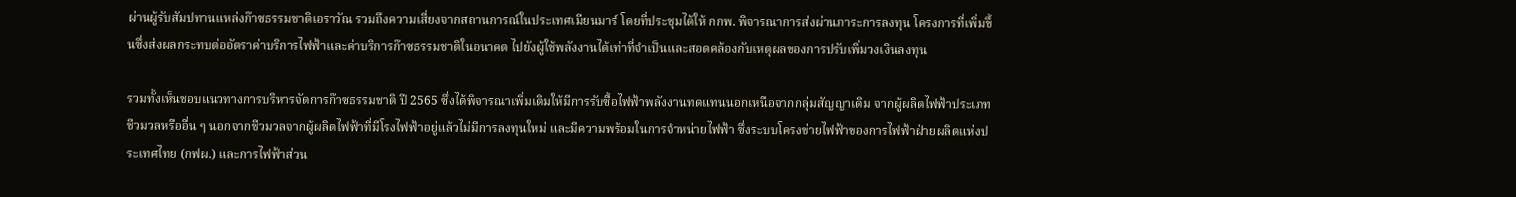ผ่านผู้รับสัมปทานแหล่งก๊าซธรรมชาติเอราวัณ รวมถึงความเสี่ยงจากสถานการณ์ในประเทศเมียนมาร์ โดยที่ประชุมได้ให้ กกพ. พิจารณาการส่งผ่านภาระการลงทุน โครงการที่เพิ่มขึ้นซึ่งส่งผลกระทบต่ออัตราค่าบริการไฟฟ้าและค่าบริการก๊าซธรรมชาติในอนาคต ไปยังผู้ใช้พลังงานได้เท่าที่จำเป็นและสอดคล้องกับเหตุผลของการปรับเพิ่มวงเงินลงทุน

รวมทั้งเห็นชอบแนวทางการบริหารจัดการก๊าซธรรมชาติ ปี 2565 ซึ่งได้พิจารณาเพิ่มเติมให้มีการรับซื้อไฟฟ้าพลังงานทดแทนนอกเหนือจากกลุ่มสัญญาเดิม จากผู้ผลิตไฟฟ้าประเภทชีวมวลหรืออื่น ๆ นอกจากชีวมวลจากผู้ผลิตไฟฟ้าที่มีโรงไฟฟ้าอยู่แล้วไม่มีการลงทุนใหม่ และมีความพร้อมในการจำหน่ายไฟฟ้า ซึ่งระบบโครงข่ายไฟฟ้าของการไฟฟ้าฝ่ายผลิตแห่งประเทศไทย (กฟผ.) และการไฟฟ้าส่วน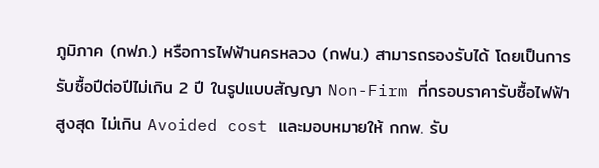ภูมิภาค (กฟภ.) หรือการไฟฟ้านครหลวง (กฟน.) สามารถรองรับได้ โดยเป็นการรับซื้อปีต่อปีไม่เกิน 2 ปี ในรูปแบบสัญญา Non-Firm ที่กรอบราคารับซื้อไฟฟ้าสูงสุด ไม่เกิน Avoided cost และมอบหมายให้ กกพ. รับ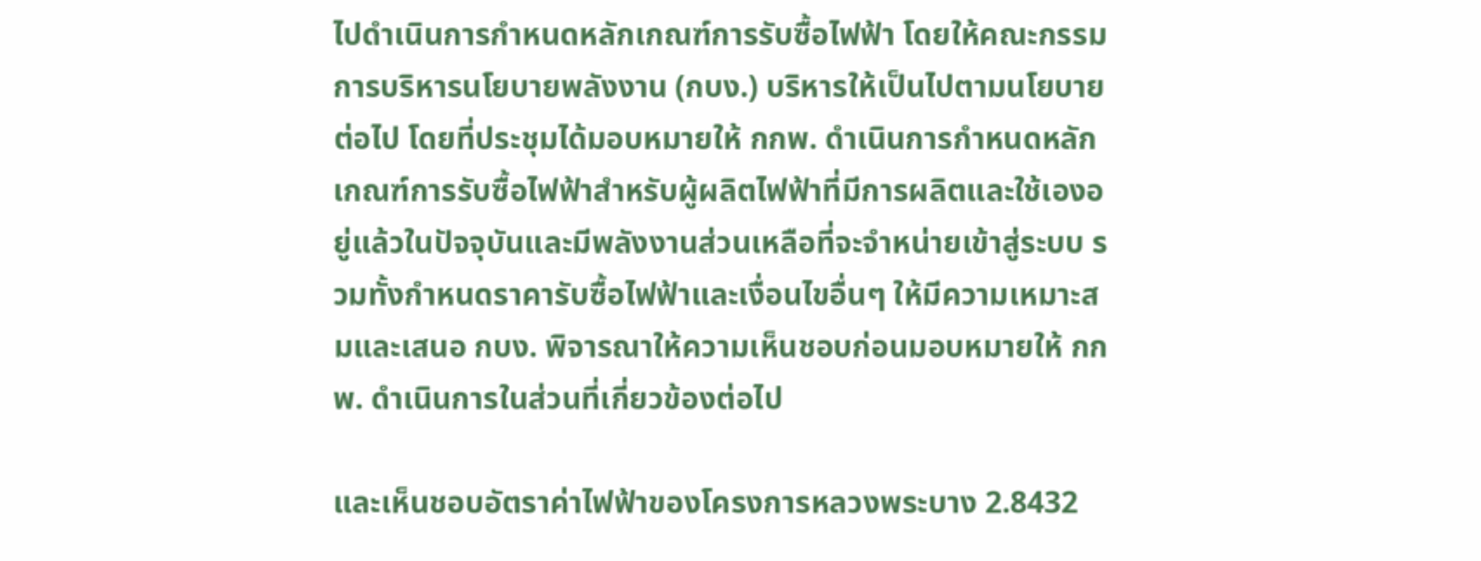ไปดำเนินการกำหนดหลักเกณฑ์การรับซื้อไฟฟ้า โดยให้คณะกรรมการบริหารนโยบายพลังงาน (กบง.) บริหารให้เป็นไปตามนโยบายต่อไป โดยที่ประชุมได้มอบหมายให้ กกพ. ดำเนินการกำหนดหลักเกณฑ์การรับซื้อไฟฟ้าสำหรับผู้ผลิตไฟฟ้าที่มีการผลิตและใช้เองอยู่แล้วในปัจจุบันและมีพลังงานส่วนเหลือที่จะจำหน่ายเข้าสู่ระบบ รวมทั้งกำหนดราคารับซื้อไฟฟ้าและเงื่อนไขอื่นๆ ให้มีความเหมาะสมและเสนอ กบง. พิจารณาให้ความเห็นชอบก่อนมอบหมายให้ กกพ. ดำเนินการในส่วนที่เกี่ยวข้องต่อไป

และเห็นชอบอัตราค่าไฟฟ้าของโครงการหลวงพระบาง 2.8432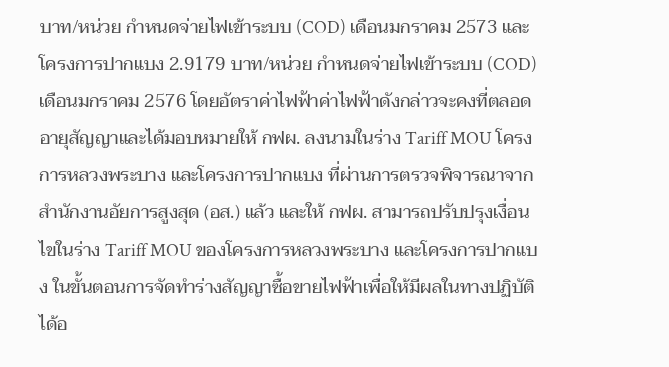บาท/หน่วย กำหนดจ่ายไฟเข้าระบบ (COD) เดือนมกราคม 2573 และโครงการปากแบง 2.9179 บาท/หน่วย กำหนดจ่ายไฟเข้าระบบ (COD) เดือนมกราคม 2576 โดยอัตราค่าไฟฟ้าค่าไฟฟ้าดังกล่าวจะคงที่ตลอดอายุสัญญาและได้มอบหมายให้ กฟผ. ลงนามในร่าง Tariff MOU โครงการหลวงพระบาง และโครงการปากแบง ที่ผ่านการตรวจพิจารณาจากสำนักงานอัยการสูงสุด (อส.) แล้ว และให้ กฟผ. สามารถปรับปรุงเงื่อนไขในร่าง Tariff MOU ของโครงการหลวงพระบาง และโครงการปากแบง ในขั้นตอนการจัดทำร่างสัญญาซื้อขายไฟฟ้าเพื่อให้มีผลในทางปฏิบัติได้อ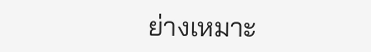ย่างเหมาะ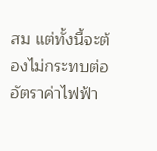สม แต่ทั้งนี้จะต้องไม่กระทบต่ออัตราค่าไฟฟ้า